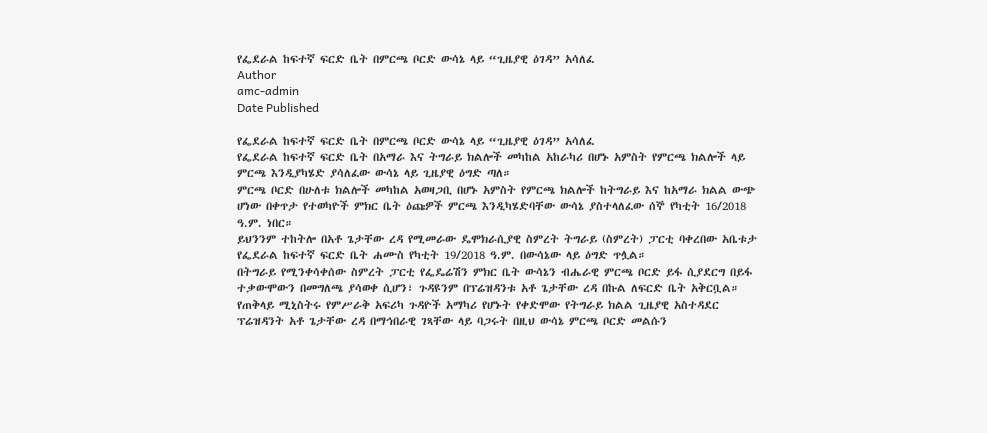የፌደራል ከፍተኛ ፍርድ ቤት በምርጫ ቦርድ ውሳኔ ላይ “ጊዜያዊ ዕገዳ” አሳለፈ
Author
amc-admin
Date Published

የፌደራል ከፍተኛ ፍርድ ቤት በምርጫ ቦርድ ውሳኔ ላይ “ጊዜያዊ ዕገዳ” አሳለፈ
የፌደራል ከፍተኛ ፍርድ ቤት በአማራ እና ትግራይ ክልሎች መካከል አከራካሪ በሆኑ አምስት የምርጫ ክልሎች ላይ ምርጫ እንዲያካሄድ ያሳለፈው ውሳኔ ላይ ጊዜያዊ ዕግድ ጣለ።
ምርጫ ቦርድ በሁለቱ ክልሎች መካከል አወዛጋቢ በሆኑ አምስት የምርጫ ክልሎች ከትግራይ እና ከአማራ ክልል ውጭ ሆነው በቀጥታ የተወካዮች ምክር ቤት ዕጩዎች ምርጫ እንዲካሄድባቸው ውሳኔ ያስተላለፈው ሰኞ የካቲት 16/2018 ዓ.ም. ነበር።
ይህንንም ተከትሎ በአቶ ጌታቸው ረዳ የሚመራው ዴሞክራሲያዊ ስምረት ትግራይ (ስምረት) ፓርቲ ባቀረበው አቤቱታ የፌደራል ከፍተኛ ፍርድ ቤት ሐሙስ የካቲት 19/2018 ዓ.ም. በውሳኔው ላይ ዕግድ ጥሏል።
በትግራይ የሚንቀሳቀሰው ስምረት ፓርቲ የፌዴሬሽን ምክር ቤት ውሳኔን ብሔራዊ ምርጫ ቦርድ ይፋ ሲያደርግ በይፋ ተቃውሞውን በመግለጫ ያሳወቀ ሲሆን፣ ጉዳዩንም በፕሬዝዳንቱ አቶ ጌታቸው ረዳ በኩል ለፍርድ ቤት አቅርቧል።
የጠቅላይ ሚኒስትሩ የምሥራቅ አፍሪካ ጉዳዮች አማካሪ የሆኑት የቀድሞው የትግራይ ክልል ጊዜያዊ አስተዳደር ፕሬዝዳንት አቶ ጌታቸው ረዳ በማኅበራዊ ገጻቸው ላይ ባጋሩት በዚህ ውሳኔ ምርጫ ቦርድ መልሱን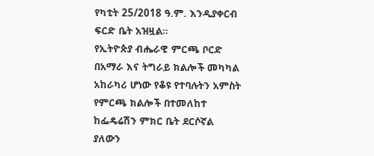የካቲት 25/2018 ዓ.ም. እንዲያቀርብ ፍርድ ቤት አዝዟል።
የኢትዮጵያ ብሔራዊ ምርጫ ቦርድ በአማራ እና ትግራይ ክልሎች መካካል አከራካሪ ሆነው የቆዩ የተባሉትን አምስት የምርጫ ክልሎች በተመለከተ ከፌዴሬሽን ምክር ቤት ደርሶኛል ያለውን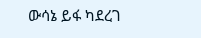ውሳኔ ይፋ ካደረገ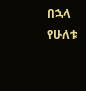በኋላ የሁለቱ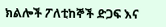ክልሎች ፖለቲከኞች ድጋፍ እና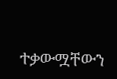ተቃውሟቸውን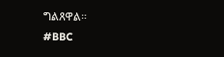ግልጸዋል።
#BBC